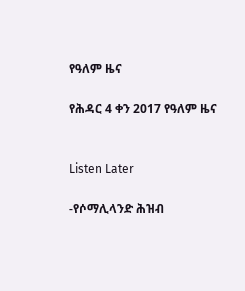የዓለም ዜና

የሕዳር 4 ቀን 2017 የዓለም ዜና


Listen Later

-የሶማሊላንድ ሕዝብ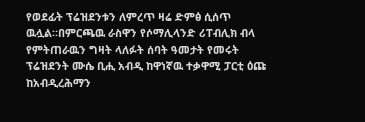የወደፊት ፕሬዝደንቱን ለምረጥ ዛሬ ድምፅ ሲሰጥ ዉሏል።በምርጫዉ ራስዋን የሶማሊላንድ ሪፐብሊክ ብላ የምትጠራዉን ግዛት ላለፉት ሰባት ዓመታት የመሩት ፕሬዝደንት ሙሴ ቢሒ አብዲ ከዋነኛዉ ተቃዋሚ ፓርቲ ዕጩ ከአብዲረሕማን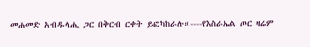መሐመድ አብዱላሒ ጋር በቅርብ ርቀት ይፎካከራሉ።----የእስራኤል ጦር ዛሬም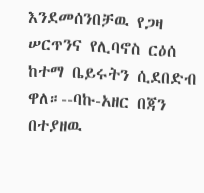እንደመሰንበቻዉ የጋዛ ሠርጥንና የሊባኖስ ርዕሰ ከተማ ቤይሩትን ሲደበድብ ዋለ።--ባኩ-አዘር በጃን በተያዘዉ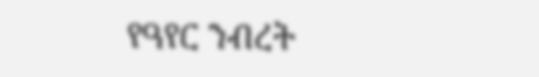የዓየር ንብረት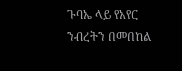ጉባኤ ላይ የአየር ንብረትን በመበከል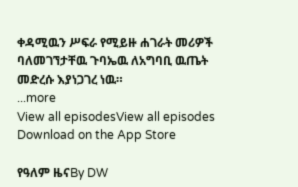ቀዳሚዉን ሥፍራ የሚይዙ ሐገራት መሪዎች ባለመገኘታቸዉ ጉባኤዉ ለአግባቢ ዉጤት መድረሱ እያነጋገረ ነዉ።
...more
View all episodesView all episodes
Download on the App Store

የዓለም ዜናBy DW